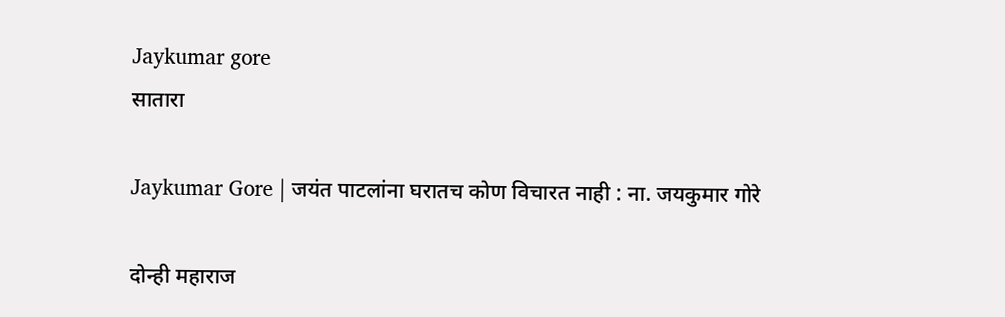Jaykumar gore
सातारा

Jaykumar Gore | जयंत पाटलांना घरातच कोण विचारत नाही : ना. जयकुमार गोरे

दोन्‍ही महाराज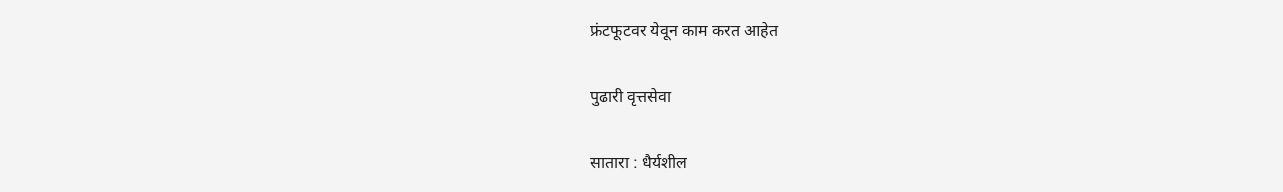फ्रंटफूटवर येवून काम करत आहेत

पुढारी वृत्तसेवा

सातारा : धैर्यशील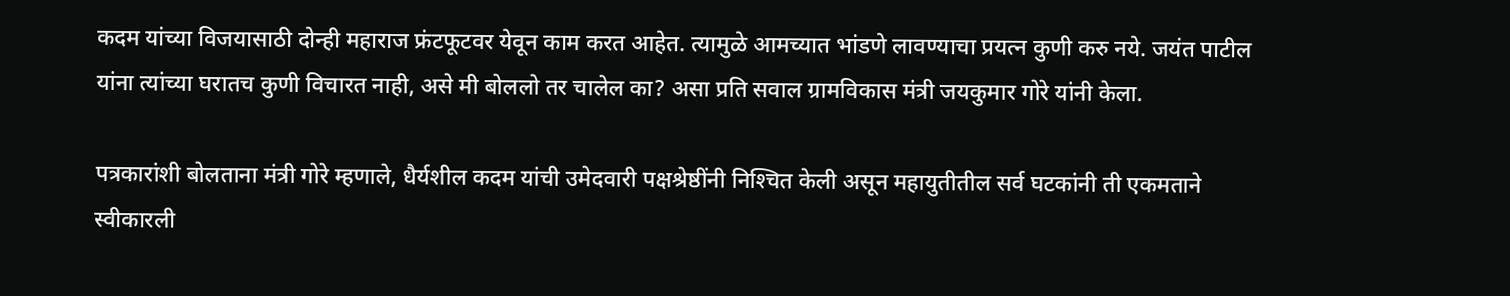कदम यांच्‍या विजयासाठी दोन्‍ही महाराज फ्रंटफूटवर येवून काम करत आहेत. त्‍यामुळे आमच्‍यात भांडणे लावण्‍याचा प्रयत्‍न कुणी करु नये. जयंत पाटील यांना त्‍यांच्‍या घरातच कुणी विचारत नाही, असे मी बोललो तर चालेल का? असा प्रति सवाल ग्रामविकास मंत्री जयकुमार गोरे यांनी केला.

पत्रकारांशी बोलताना मंत्री गोरे म्हणाले, धैर्यशील कदम यांची उमेदवारी पक्षश्रेष्ठींनी निश्‍चित केली असून महायुतीतील सर्व घटकांनी ती एकमताने स्वीकारली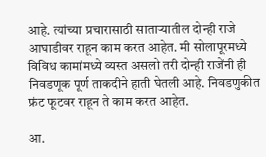आहे. त्यांच्या प्रचारासाठी साताऱ्यातील दोन्ही राजे आघाडीवर राहून काम करत आहेत. मी सोलापूरमध्ये विविध कामांमध्ये व्यस्त असलो तरी दोन्ही राजेंनी ही निवडणूक पूर्ण ताकदीने हाती घेतली आहे. निवडणुकीत फ्रंट फूटवर राहून ते काम करत आहेत.

आ.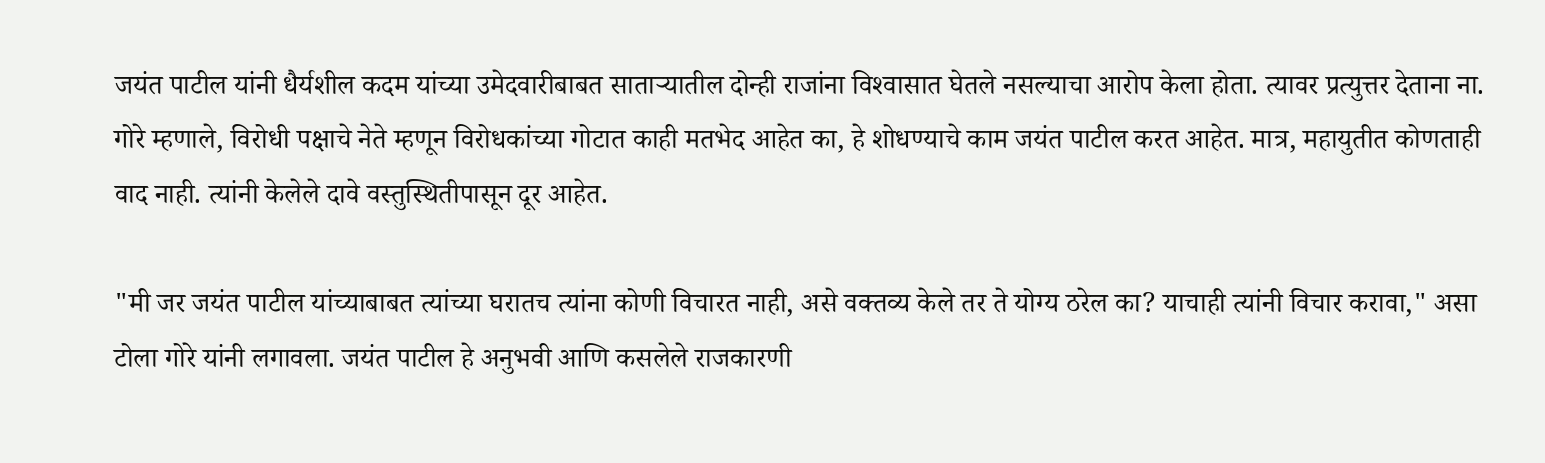जयंत पाटील यांनी धैर्यशील कदम यांच्या उमेदवारीबाबत साताऱ्यातील दोन्ही राजांना विश्‍वासात घेतले नसल्याचा आरोप केला होता. त्यावर प्रत्युत्तर देताना ना. गोरे म्हणाले, विरोधी पक्षाचे नेते म्हणून विरोधकांच्या गोटात काही मतभेद आहेत का, हे शोधण्याचे काम जयंत पाटील करत आहेत. मात्र, महायुतीत कोणताही वाद नाही. त्यांनी केलेले दावे वस्तुस्थितीपासून दूर आहेत.

"मी जर जयंत पाटील यांच्याबाबत त्यांच्या घरातच त्यांना कोणी विचारत नाही, असे वक्तव्य केले तर ते योग्य ठरेल का? याचाही त्यांनी विचार करावा," असा टोला गोरे यांनी लगावला. जयंत पाटील हे अनुभवी आणि कसलेले राजकारणी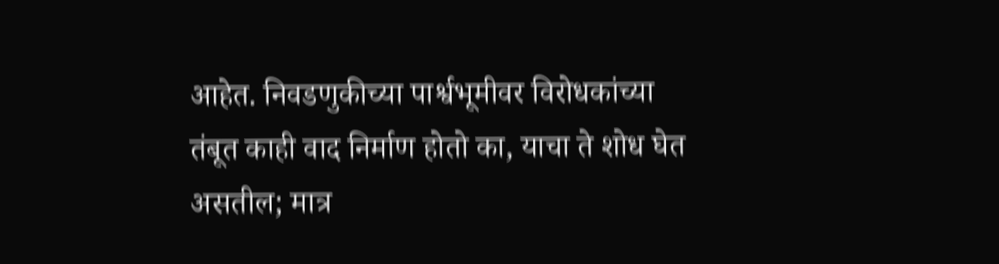आहेत. निवडणुकीच्या पार्श्वभूमीवर विरोधकांच्या तंबूत काही वाद निर्माण होतो का, याचा ते शोध घेत असतील; मात्र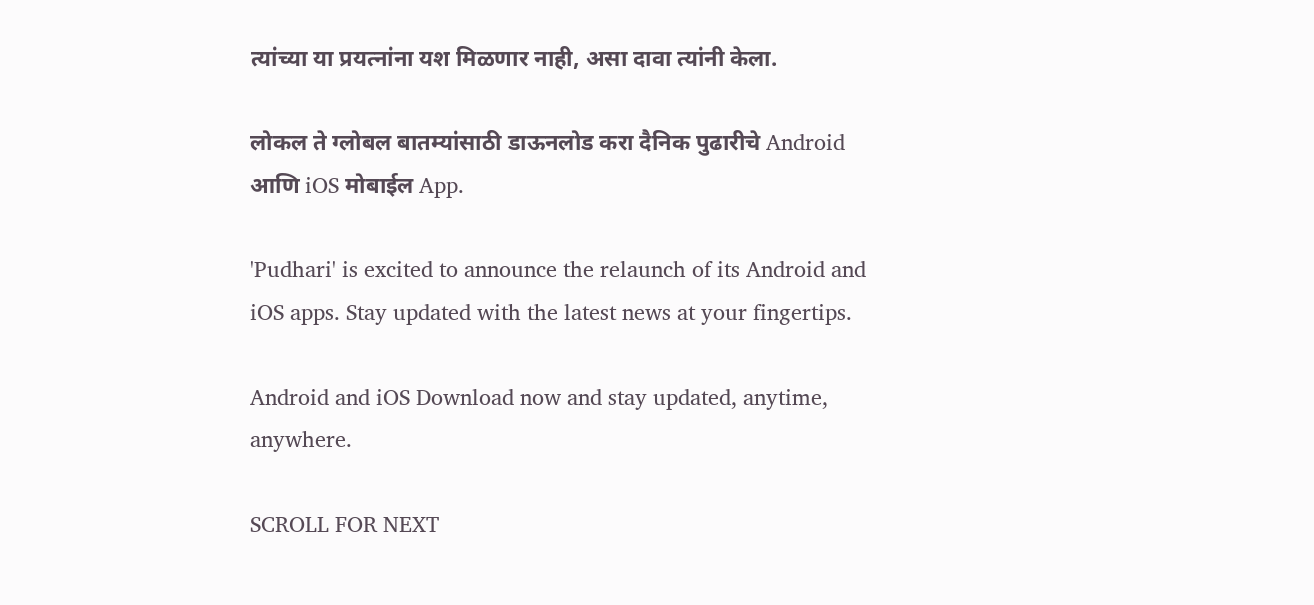त्यांच्या या प्रयत्नांना यश मिळणार नाही, असा दावा त्यांनी केला.

लोकल ते ग्लोबल बातम्यांसाठी डाऊनलोड करा दैनिक पुढारीचे Android आणि iOS मोबाईल App.

'Pudhari' is excited to announce the relaunch of its Android and iOS apps. Stay updated with the latest news at your fingertips.

Android and iOS Download now and stay updated, anytime, anywhere.

SCROLL FOR NEXT